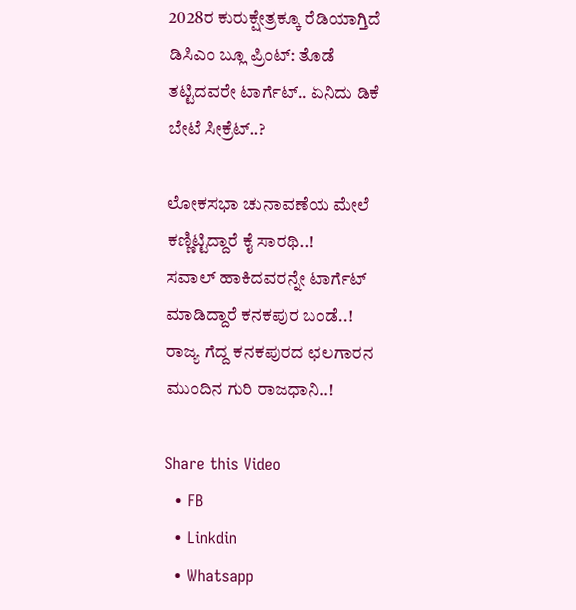2028ರ ಕುರುಕ್ಷೇತ್ರಕ್ಕೂ ರೆಡಿಯಾಗ್ತಿದೆ ಡಿಸಿಎಂ ಬ್ಲೂ ಪ್ರಿಂಟ್: ತೊಡೆ ತಟ್ಟಿದವರೇ ಟಾರ್ಗೆಟ್.. ಏನಿದು ಡಿಕೆ ಬೇಟೆ ಸೀಕ್ರೆಟ್..?

ಲೋಕಸಭಾ ಚುನಾವಣೆಯ ಮೇಲೆ ಕಣ್ಣಿಟ್ಟಿದ್ದಾರೆ ಕೈ ಸಾರಥಿ..!
ಸವಾಲ್ ಹಾಕಿದವರನ್ನೇ ಟಾರ್ಗೆಟ್ ಮಾಡಿದ್ದಾರೆ ಕನಕಪುರ ಬಂಡೆ..!
ರಾಜ್ಯ ಗೆದ್ದ ಕನಕಪುರದ ಛಲಗಾರನ ಮುಂದಿನ ಗುರಿ ರಾಜಧಾನಿ..!

Share this Video
  • FB
  • Linkdin
  • Whatsapp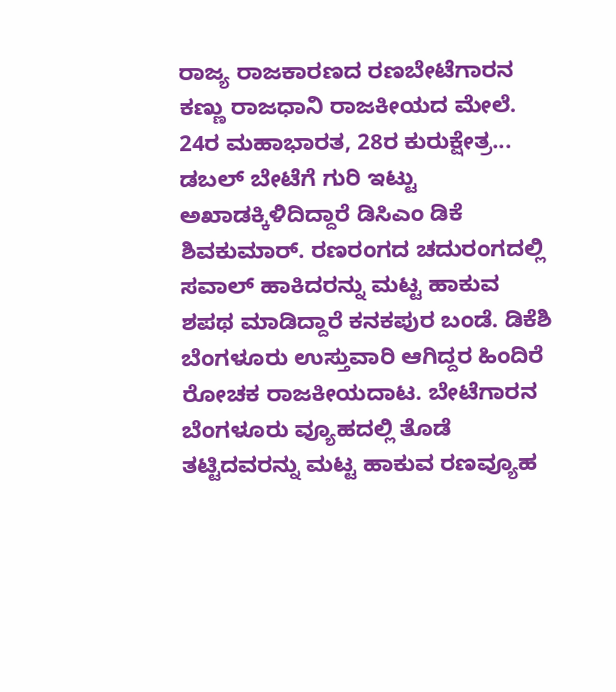ರಾಜ್ಯ ರಾಜಕಾರಣದ ರಣಬೇಟೆಗಾರನ ಕಣ್ಣು ರಾಜಧಾನಿ ರಾಜಕೀಯದ ಮೇಲೆ. 24ರ ಮಹಾಭಾರತ, 28ರ ಕುರುಕ್ಷೇತ್ರ... ಡಬಲ್ ಬೇಟೆಗೆ ಗುರಿ ಇಟ್ಟು ಅಖಾಡಕ್ಕಿಳಿದಿದ್ದಾರೆ ಡಿಸಿಎಂ ಡಿಕೆ ಶಿವಕುಮಾರ್. ರಣರಂಗದ ಚದುರಂಗದಲ್ಲಿ ಸವಾಲ್ ಹಾಕಿದರನ್ನು ಮಟ್ಟ ಹಾಕುವ ಶಪಥ ಮಾಡಿದ್ದಾರೆ ಕನಕಪುರ ಬಂಡೆ. ಡಿಕೆಶಿ ಬೆಂಗಳೂರು ಉಸ್ತುವಾರಿ ಆಗಿದ್ದರ ಹಿಂದಿರೆ ರೋಚಕ ರಾಜಕೀಯದಾಟ. ಬೇಟೆಗಾರನ ಬೆಂಗಳೂರು ವ್ಯೂಹದಲ್ಲಿ ತೊಡೆ ತಟ್ಟಿದವರನ್ನು ಮಟ್ಟ ಹಾಕುವ ರಣವ್ಯೂಹ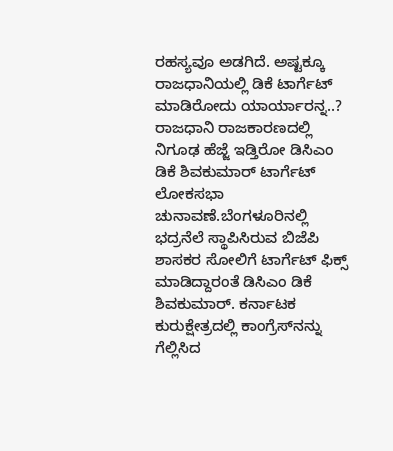ರಹಸ್ಯವೂ ಅಡಗಿದೆ. ಅಷ್ಟಕ್ಕೂ ರಾಜಧಾನಿಯಲ್ಲಿ ಡಿಕೆ ಟಾರ್ಗೆಟ್ ಮಾಡಿರೋದು ಯಾರ್ಯಾರನ್ನ..? ರಾಜಧಾನಿ ರಾಜಕಾರಣದಲ್ಲಿ ನಿಗೂಢ ಹೆಜ್ಜೆ ಇಡ್ತಿರೋ ಡಿಸಿಎಂ ಡಿಕೆ ಶಿವಕುಮಾರ್ ಟಾರ್ಗೆಟ್ ಲೋಕಸಭಾ ಚುನಾವಣೆ.ಬೆಂಗಳೂರಿನಲ್ಲಿ ಭದ್ರನೆಲೆ ಸ್ಥಾಪಿಸಿರುವ ಬಿಜೆಪಿ ಶಾಸಕರ ಸೋಲಿಗೆ ಟಾರ್ಗೆಟ್ ಫಿಕ್ಸ್ ಮಾಡಿದ್ದಾರಂತೆ ಡಿಸಿಎಂ ಡಿಕೆ ಶಿವಕುಮಾರ್. ಕರ್ನಾಟಕ ಕುರುಕ್ಷೇತ್ರದಲ್ಲಿ ಕಾಂಗ್ರೆಸ್‌ನನ್ನು ಗೆಲ್ಲಿಸಿದ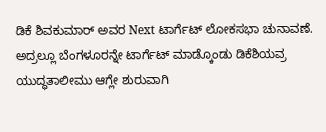ಡಿಕೆ ಶಿವಕುಮಾರ್ ಅವರ Next ಟಾರ್ಗೆಟ್ ಲೋಕಸಭಾ ಚುನಾವಣೆ. ಅದ್ರಲ್ಲೂ ಬೆಂಗಳೂರನ್ನೇ ಟಾರ್ಗೆಟ್ ಮಾಡ್ಕೊಂಡು ಡಿಕೆಶಿಯವ್ರ ಯುದ್ಧತಾಲೀಮು ಆಗ್ಲೇ ಶುರುವಾಗಿ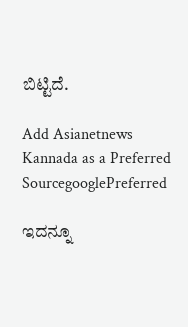ಬಿಟ್ಟಿದೆ.

Add Asianetnews Kannada as a Preferred SourcegooglePreferred

ಇದನ್ನೂ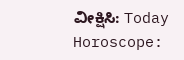ವೀಕ್ಷಿಸಿ: Today Horoscope: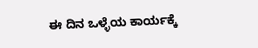ಈ ದಿನ ಒಳ್ಳೆಯ ಕಾರ್ಯಕ್ಕೆ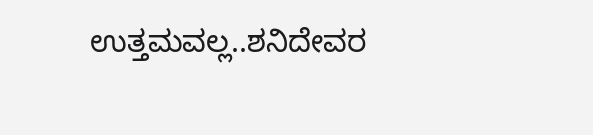ಉತ್ತಮವಲ್ಲ..ಶನಿದೇವರ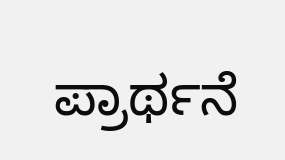ಪ್ರಾರ್ಥನೆ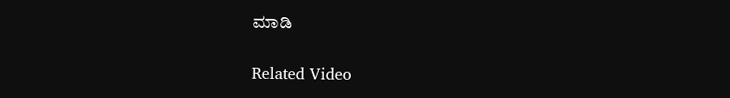ಮಾಡಿ

Related Video